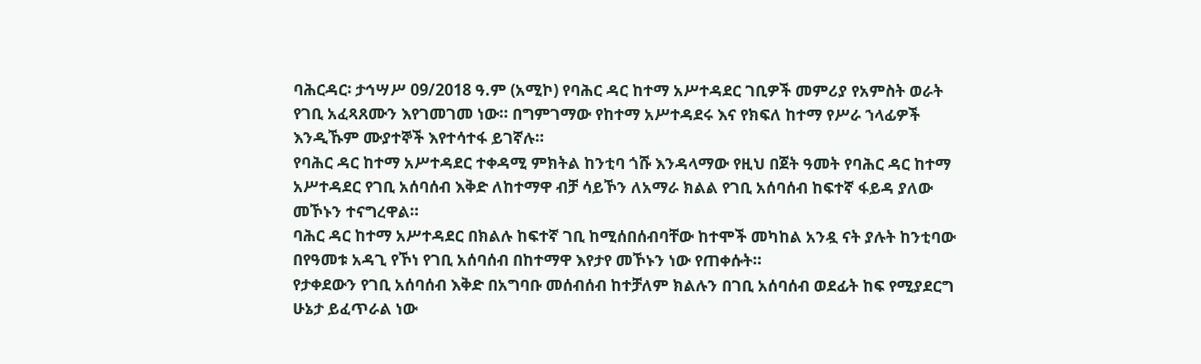ባሕርዳር፡ ታኅሣሥ 09/2018 ዓ.ም (አሚኮ) የባሕር ዳር ከተማ አሥተዳደር ገቢዎች መምሪያ የአምስት ወራት የገቢ አፈጻጸሙን እየገመገመ ነው። በግምገማው የከተማ አሥተዳደሩ እና የክፍለ ከተማ የሥራ ኀላፊዎች እንዲኹም ሙያተኞች እየተሳተፋ ይገኛሉ።
የባሕር ዳር ከተማ አሥተዳደር ተቀዳሚ ምክትል ከንቲባ ጎሹ እንዳላማው የዚህ በጀት ዓመት የባሕር ዳር ከተማ አሥተዳደር የገቢ አሰባሰብ እቅድ ለከተማዋ ብቻ ሳይኾን ለአማራ ክልል የገቢ አሰባሰብ ከፍተኛ ፋይዳ ያለው መኾኑን ተናግረዋል።
ባሕር ዳር ከተማ አሥተዳደር በክልሉ ከፍተኛ ገቢ ከሚሰበሰብባቸው ከተሞች መካከል አንዷ ናት ያሉት ከንቲባው በየዓመቱ አዳጊ የኾነ የገቢ አሰባሰብ በከተማዋ እየታየ መኾኑን ነው የጠቀሱት።
የታቀደውን የገቢ አሰባሰብ እቅድ በአግባቡ መሰብሰብ ከተቻለም ክልሉን በገቢ አሰባሰብ ወደፊት ከፍ የሚያደርግ ሁኔታ ይፈጥራል ነው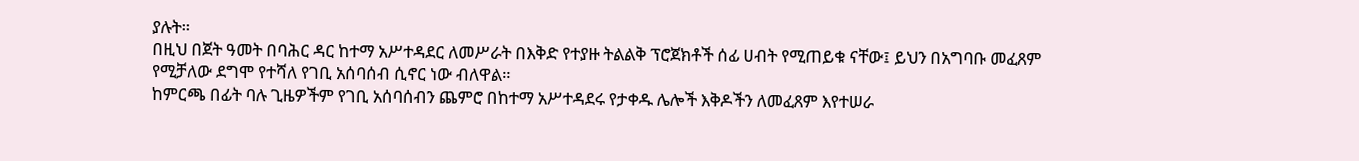ያሉት።
በዚህ በጀት ዓመት በባሕር ዳር ከተማ አሥተዳደር ለመሥራት በእቅድ የተያዙ ትልልቅ ፕሮጀክቶች ሰፊ ሀብት የሚጠይቁ ናቸው፤ ይህን በአግባቡ መፈጸም የሚቻለው ደግሞ የተሻለ የገቢ አሰባሰብ ሲኖር ነው ብለዋል።
ከምርጫ በፊት ባሉ ጊዜዎችም የገቢ አሰባሰብን ጨምሮ በከተማ አሥተዳደሩ የታቀዱ ሌሎች እቅዶችን ለመፈጸም እየተሠራ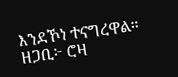እንደኾነ ተናግረዋል።
ዘጋቢ፦ ሮዛ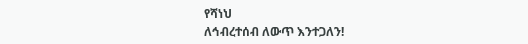የሻነህ
ለኅብረተሰብ ለውጥ እንተጋለን!